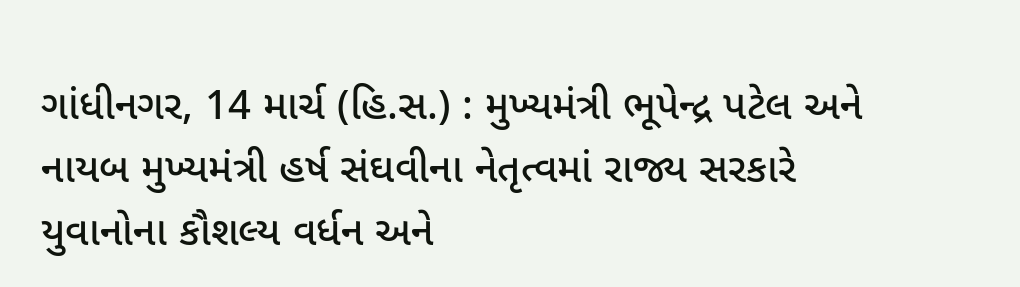ગાંધીનગર, 14 માર્ચ (હિ.સ.) : મુખ્યમંત્રી ભૂપેન્દ્ર પટેલ અને નાયબ મુખ્યમંત્રી હર્ષ સંઘવીના નેતૃત્વમાં રાજ્ય સરકારે યુવાનોના કૌશલ્ય વર્ધન અને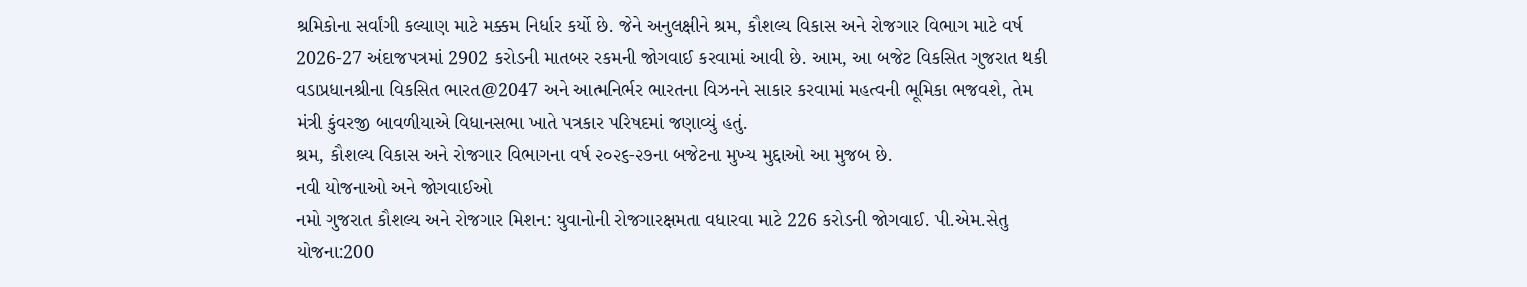શ્રમિકોના સર્વાંગી કલ્યાણ માટે મક્કમ નિર્ધાર કર્યો છે. જેને અનુલક્ષીને શ્રમ, કૌશલ્ય વિકાસ અને રોજગાર વિભાગ માટે વર્ષ 2026-27 અંદાજપત્રમાં 2902 કરોડની માતબર રકમની જોગવાઈ કરવામાં આવી છે. આમ, આ બજેટ વિકસિત ગુજરાત થકી વડાપ્રધાનશ્રીના વિકસિત ભારત@2047 અને આત્મનિર્ભર ભારતના વિઝનને સાકાર કરવામાં મહત્વની ભૂમિકા ભજવશે, તેમ મંત્રી કુંવરજી બાવળીયાએ વિધાનસભા ખાતે પત્રકાર પરિષદમાં જણાવ્યું હતું.
શ્રમ, કૌશલ્ય વિકાસ અને રોજગાર વિભાગના વર્ષ ૨૦૨૬-૨૭ના બજેટના મુખ્ય મુદ્દાઓ આ મુજબ છે.
નવી યોજનાઓ અને જોગવાઈઓ
નમો ગુજરાત કૌશલ્ય અને રોજગાર મિશન: યુવાનોની રોજગારક્ષમતા વધારવા માટે 226 કરોડની જોગવાઈ. પી.એમ.સેતુ યોજના:200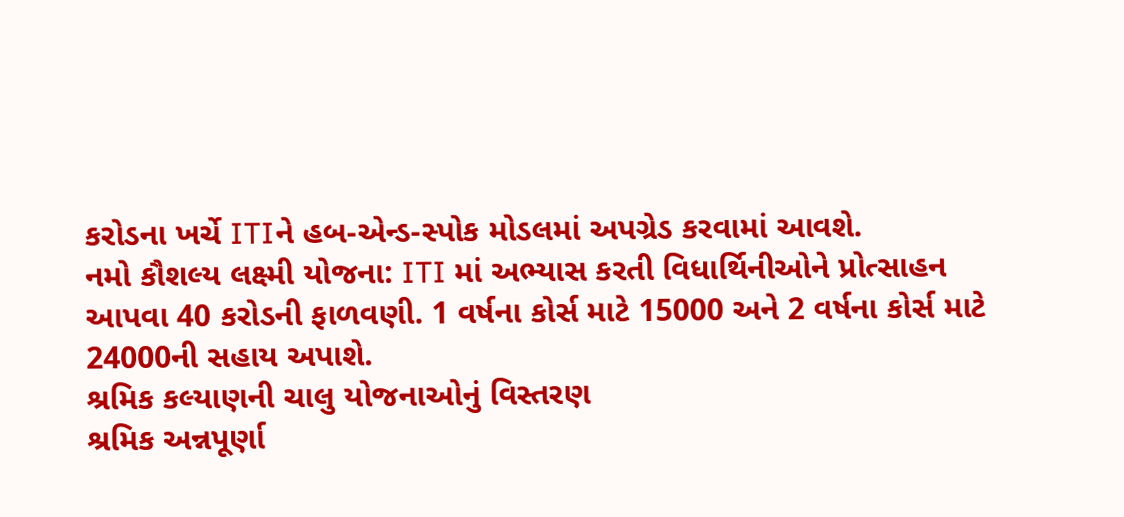કરોડના ખર્ચે ITIને હબ-એન્ડ-સ્પોક મોડલમાં અપગ્રેડ કરવામાં આવશે.
નમો કૌશલ્ય લક્ષ્મી યોજના: ITI માં અભ્યાસ કરતી વિધાર્થિનીઓને પ્રોત્સાહન આપવા 40 કરોડની ફાળવણી. 1 વર્ષના કોર્સ માટે 15000 અને 2 વર્ષના કોર્સ માટે 24000ની સહાય અપાશે.
શ્રમિક કલ્યાણની ચાલુ યોજનાઓનું વિસ્તરણ
શ્રમિક અન્નપૂર્ણા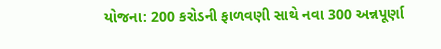યોજના: 200 કરોડની ફાળવણી સાથે નવા 300 અન્નપૂર્ણા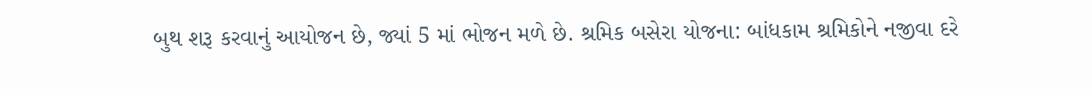બુથ શરૂ કરવાનું આયોજન છે, જ્યાં 5 માં ભોજન મળે છે. શ્રમિક બસેરા યોજના: બાંધકામ શ્રમિકોને નજીવા દરે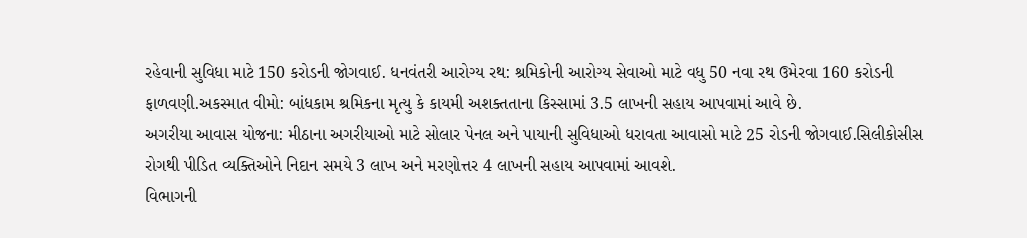રહેવાની સુવિધા માટે 150 કરોડની જોગવાઈ. ધનવંતરી આરોગ્ય રથ: શ્રમિકોની આરોગ્ય સેવાઓ માટે વધુ 50 નવા રથ ઉમેરવા 160 કરોડની ફાળવણી.અકસ્માત વીમો: બાંધકામ શ્રમિકના મૃત્યુ કે કાયમી અશક્તતાના કિસ્સામાં 3.5 લાખની સહાય આપવામાં આવે છે.
અગરીયા આવાસ યોજના: મીઠાના અગરીયાઓ માટે સોલાર પેનલ અને પાયાની સુવિધાઓ ધરાવતા આવાસો માટે 25 રોડની જોગવાઈ.સિલીકોસીસ રોગથી પીડિત વ્યક્તિઓને નિદાન સમયે 3 લાખ અને મરણોત્તર 4 લાખની સહાય આપવામાં આવશે.
વિભાગની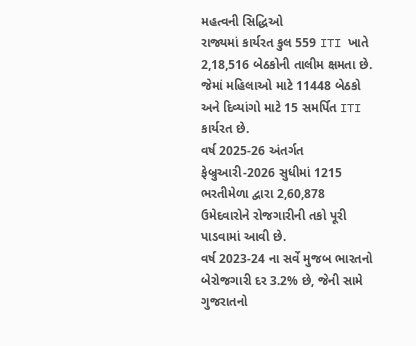મહત્વની સિદ્ધિઓ
રાજ્યમાં કાર્યરત કુલ 559 ITI ખાતે 2,18,516 બેઠકોની તાલીમ ક્ષમતા છે. જેમાં મહિલાઓ માટે 11448 બેઠકો અને દિવ્યાંગો માટે 15 સમર્પિત ITI કાર્યરત છે.
વર્ષ 2025-26 અંતર્ગત ફેબ્રુઆરી-2026 સુધીમાં 1215 ભરતીમેળા દ્વારા 2,60,878 ઉમેદવારોને રોજગારીની તકો પૂરી પાડવામાં આવી છે.
વર્ષ 2023-24 ના સર્વે મુજબ ભારતનો બેરોજગારી દર 3.2% છે, જેની સામે ગુજરાતનો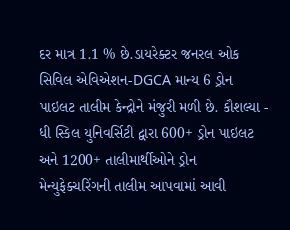દર માત્ર 1.1 % છે.ડાયરેક્ટર જનરલ ઓક સિવિલ એવિએશન-DGCA માન્ય 6 ડ્રોન પાઇલટ તાલીમ કેન્દ્રોને મંજુરી મળી છે. કૌશલ્યા - ધી સ્કિલ યુનિવર્સિટી દ્વારા 600+ ડ્રોન પાઇલટ અને 1200+ તાલીમાર્થીઓને ડ્રોન મેન્યુફેક્ચરિંગની તાલીમ આપવામાં આવી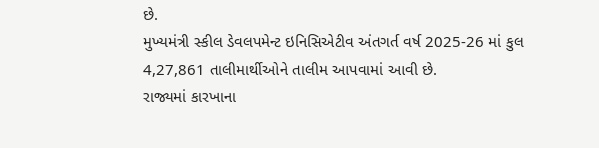છે.
મુખ્યમંત્રી સ્કીલ ડેવલપમેન્ટ ઇનિસિએટીવ અંતગર્ત વર્ષ 2025-26 માં કુલ 4,27,861 તાલીમાર્થીઓને તાલીમ આપવામાં આવી છે.
રાજ્યમાં કારખાના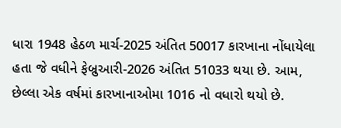ધારા 1948 હેઠળ માર્ચ-2025 અંતિત 50017 કારખાના નોંધાયેલા હતા જે વધીને ફેબ્રુઆરી-2026 અંતિત 51033 થયા છે. આમ, છેલ્લા એક વર્ષમાં કારખાનાઓમા 1016 નો વધારો થયો છે.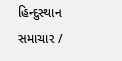હિન્દુસ્થાન સમાચાર /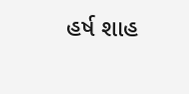હર્ષ શાહ